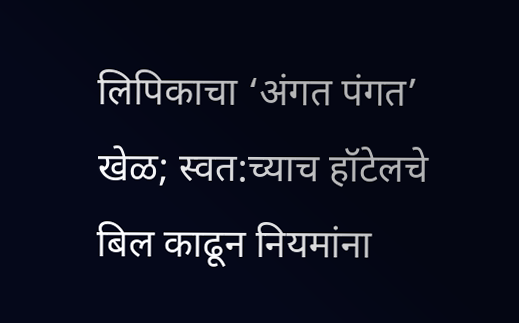लिपिकाचा ‘अंगत पंगत’ खेळ; स्वत:च्याच हॉटेलचे बिल काढून नियमांना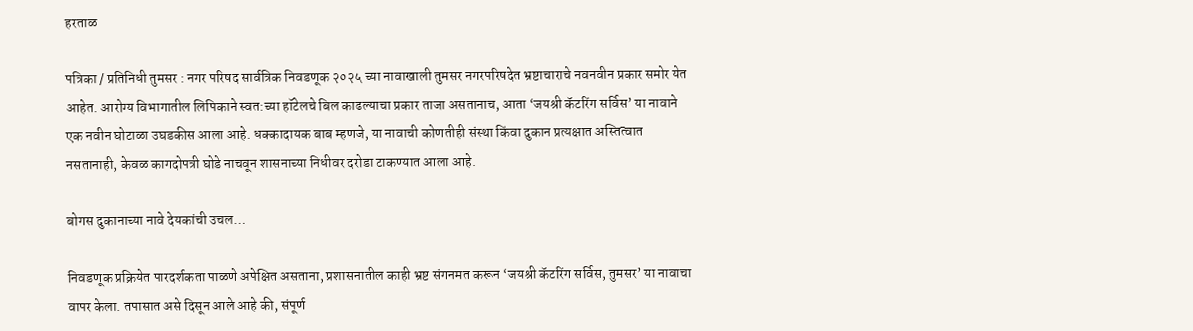हरताळ

पत्रिका / प्रतिनिधी तुमसर : नगर परिषद सार्वत्रिक निवडणूक २०२५ च्या नावाखाली तुमसर नगरपरिषदेत भ्रष्टाचाराचे नवनवीन प्रकार समोर येत आहेत. आरोग्य विभागातील लिपिकाने स्वत:च्या हॉटेलचे बिल काढल्याचा प्रकार ताजा असतानाच, आता ‘जयश्री कॅटरिंग सर्विस’ या नावाने एक नवीन घोटाळा उघडकीस आला आहे. धक्कादायक बाब म्हणजे, या नावाची कोणतीही संस्था किंवा दुकान प्रत्यक्षात अस्तित्वात नसतानाही, केवळ कागदोपत्री घोडे नाचवून शासनाच्या निधीवर दरोडा टाकण्यात आला आहे.

बोगस दुकानाच्या नावे देयकांची उचल…

निवडणूक प्रक्रियेत पारदर्शकता पाळणे अपेक्षित असताना, प्रशासनातील काही भ्रष्ट संगनमत करून ‘जयश्री कॅटरिंग सर्विस, तुमसर’ या नावाचा वापर केला. तपासात असे दिसून आले आहे की, संपूर्ण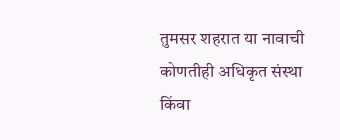तुमसर शहरात या नावाची कोणतीही अधिकृत संस्था किंवा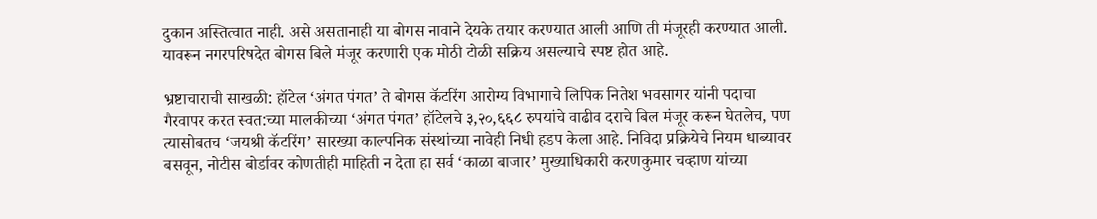दुकान अस्तित्वात नाही. असे असतानाही या बोगस नावाने देयके तयार करण्यात आली आणि ती मंजूरही करण्यात आली. यावरून नगरपरिषदेत बोगस बिले मंजूर करणारी एक मोठी टोळी सक्रिय असल्याचे स्पष्ट होत आहे.

भ्रष्टाचाराची साखळी: हॉटेल ‘अंगत पंगत’ ते बोगस कॅटरिंग आरोग्य विभागाचे लिपिक नितेश भवसागर यांनी पदाचा गैरवापर करत स्वत:च्या मालकीच्या ‘अंगत पंगत’ हॉटेलचे ३,२०,६६८ रुपयांचे वाढीव दराचे बिल मंजूर करून घेतलेच, पण त्यासोबतच ‘जयश्री कॅटरिंग’ सारख्या काल्पनिक संस्थांच्या नावेही निधी हडप केला आहे. निविदा प्रक्रियेचे नियम धाब्यावर बसवून, नोटीस बोर्डावर कोणतीही माहिती न देता हा सर्व ‘काळा बाजार’ मुख्याधिकारी करणकुमार चव्हाण यांच्या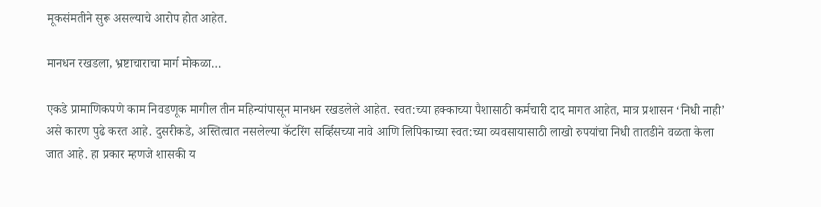मूकसंमतीने सुरू असल्याचे आरोप होत आहेत.

मानधन रखडला, भ्रष्टाचाराचा मार्ग मोकळा…

एकडे प्रामाणिकपणे काम निवडणूक मागील तीन महिन्यांपासून मानधन रखडलेले आहेत. स्वत:च्या हक्काच्या पैशासाठी कर्मचारी दाद मागत आहेत, मात्र प्रशासन ‘निधी नाही’ असे कारण पुढे करत आहे. दुसरीकडे, अस्तित्वात नसलेल्या कॅटरिंग सर्व्हिसच्या नावे आणि लिपिकाच्या स्वत:च्या व्यवसायासाठी लाखो रुपयांचा निधी तातडीने वळता केला जात आहे. हा प्रकार म्हणजे शासकी य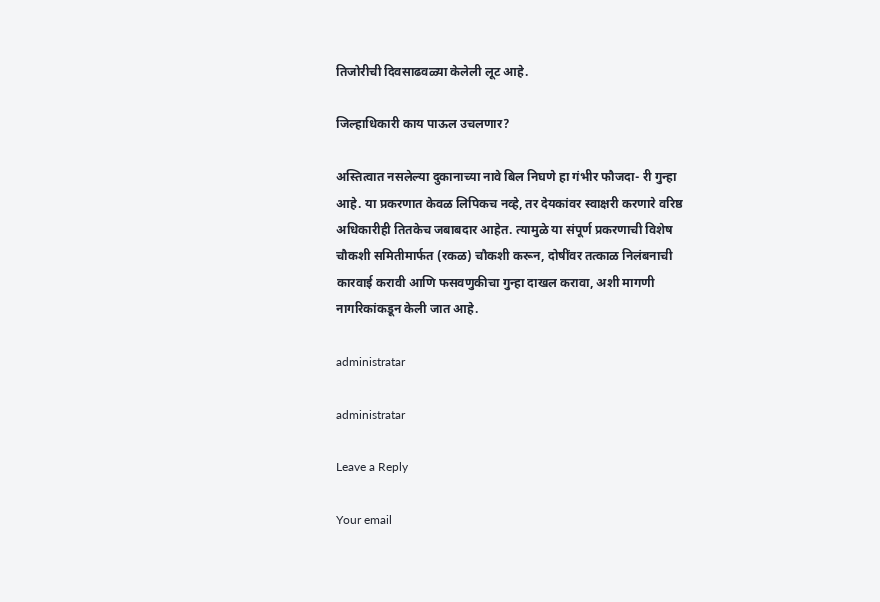तिजोरीची दिवसाढवळ्या केलेली लूट आहे.

जिल्हाधिकारी काय पाऊल उचलणार?

अस्तित्वात नसलेल्या दुकानाच्या नावे बिल निघणे हा गंभीर फौजदा- री गुन्हा आहे. या प्रकरणात केवळ लिपिकच नव्हे, तर देयकांवर स्वाक्षरी करणारे वरिष्ठ अधिकारीही तितकेच जबाबदार आहेत. त्यामुळे या संपूर्ण प्रकरणाची विशेष चौकशी समितीमार्फत (रकळ) चौकशी करून, दोषींवर तत्काळ निलंबनाची कारवाई करावी आणि फसवणुकीचा गुन्हा दाखल करावा, अशी मागणी नागरिकांकडून केली जात आहे.

administratar

administratar

Leave a Reply

Your email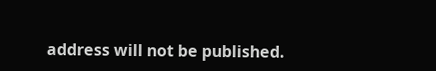address will not be published.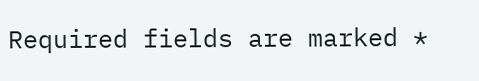Required fields are marked *